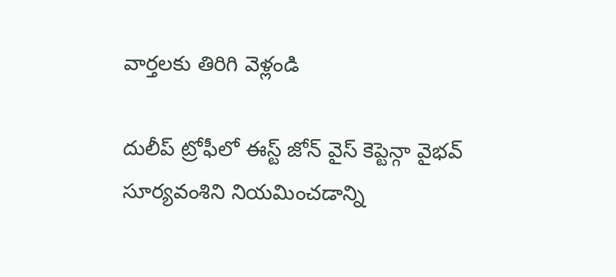వార్తలకు తిరిగి వెళ్లండి

దులీప్ ట్రోఫీలో ఈస్ట్ జోన్ వైస్ కెప్టెన్గా వైభవ్ సూర్యవంశిని నియమించడాన్ని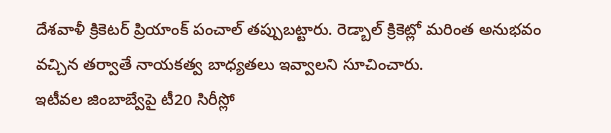దేశవాళీ క్రికెటర్ ప్రియాంక్ పంచాల్ తప్పుబట్టారు. రెడ్బాల్ క్రికెట్లో మరింత అనుభవం వచ్చిన తర్వాతే నాయకత్వ బాధ్యతలు ఇవ్వాలని సూచించారు.
ఇటీవల జింబాబ్వేపై టీ20 సిరీస్లో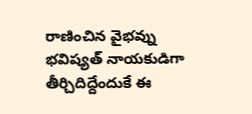రాణించిన వైభవ్ను భవిష్యత్ నాయకుడిగా తీర్చిదిద్దేందుకే ఈ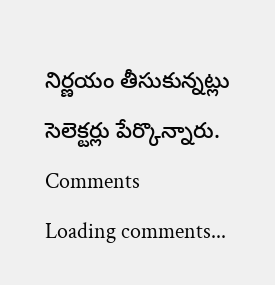నిర్ణయం తీసుకున్నట్లు సెలెక్టర్లు పేర్కొన్నారు.
Comments
Loading comments...